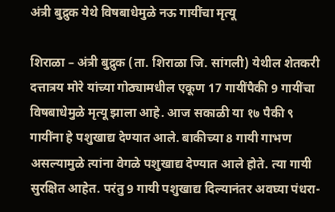अंत्री बुद्रुक येथे विषबाधेमुळे नऊ गायींचा मृत्यू

शिराळा – अंत्री बुद्रुक (ता. शिराळा जि. सांगली) येथील शेतकरी दत्तात्रय मोरे यांच्या गोठ्यामधील एकूण 17 गायींपैकी 9 गायींचा विषबाधेमुळे मृत्यू झाला आहे. आज सकाळी या १७ पैकी ९ गायींना हे पशुखाद्य देण्यात आले. बाकीच्या 8 गायी गाभण असल्यामुळे त्यांना वेगळे पशुखाद्य देण्यात आले होते. त्या गायी सुरक्षित आहेत. परंतु 9 गायी पशुखाद्य दिल्यानंतर अवघ्या पंधरा-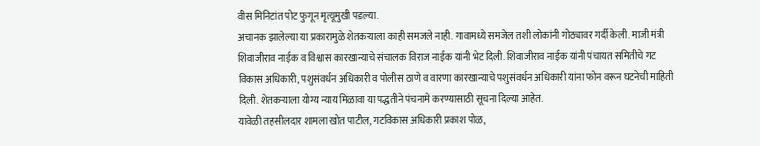वीस मिनिटांत पोट फुगून मृत्यूमुखी पडल्या.
अचानक झालेल्या या प्रकारामुळे शेतकऱ्याला काही समजले नाही. गावामध्ये समजेल तशी लोकांनी गोठ्यावर गर्दी केली. माजी मंत्री शिवाजीराव नाईक व विश्वास कारखान्याचे संचालक विराज नाईक यांनी भेट दिली. शिवाजीराव नाईक यांनी पंचायत समितीचे गट विकास अधिकारी, पशुसंवर्धन अधिकारी व पोलीस ठाणे व वारणा कारखान्याचे पशुसंवर्धन अधिकारी यांना फोन वरून घटनेची माहिती दिली. शेतकऱ्याला योग्य न्याय मिळावा या पद्धतीने पंचनामे करण्यासाठी सूचना दिल्या आहेत.
यावेळी तहसीलदार शामला खोत पाटील, गटविकास अधिकारी प्रकाश पोळ,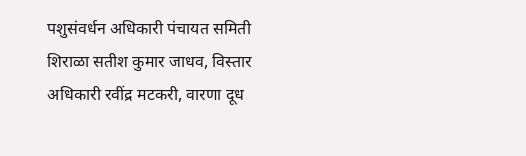पशुसंवर्धन अधिकारी पंचायत समिती शिराळा सतीश कुमार जाधव, विस्तार अधिकारी रवींद्र मटकरी, वारणा दूध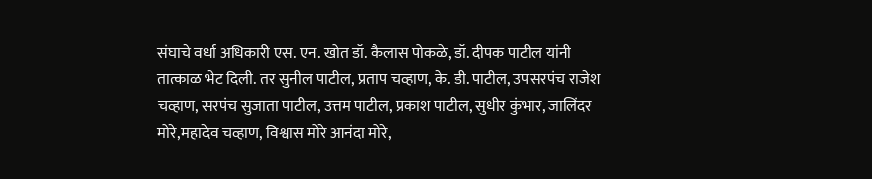संघाचे वर्धा अधिकारी एस. एन. खोत डॉ. कैलास पोकळे, डॉ. दीपक पाटील यांनी तात्काळ भेट दिली. तर सुनील पाटील, प्रताप चव्हाण, के. डी. पाटील, उपसरपंच राजेश चव्हाण, सरपंच सुजाता पाटील, उत्तम पाटील, प्रकाश पाटील, सुधीर कुंभार, जालिंदर मोरे,महादेव चव्हाण, विश्वास मोरे आनंदा मोरे,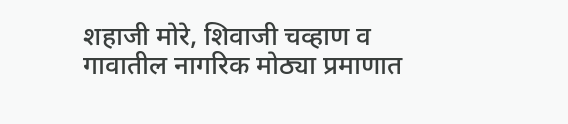शहाजी मोरे, शिवाजी चव्हाण व गावातील नागरिक मोठ्या प्रमाणात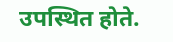उपस्थित होते.